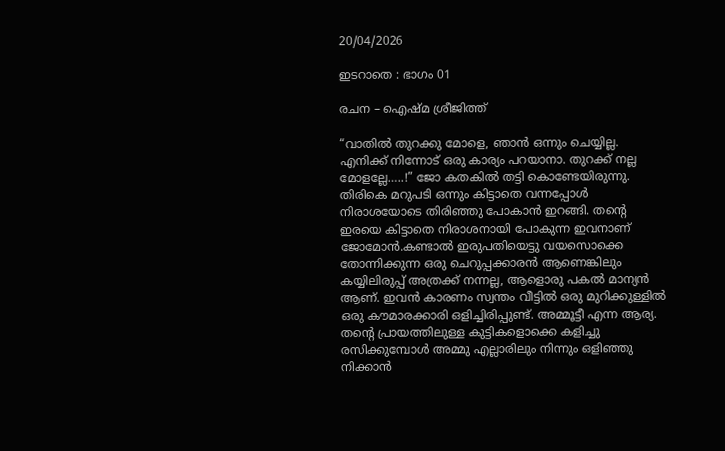20/04/2026

ഇടറാതെ : ഭാഗം 01

രചന – ഐഷ്മ ശ്രീജിത്ത്

“വാതിൽ തുറക്കു മോളെ, ഞാൻ ഒന്നും ചെയ്യില്ല. എനിക്ക് നിന്നോട് ഒരു കാര്യം പറയാനാ. തുറക്ക് നല്ല മോളല്ലേ…..!” ജോ കതകിൽ തട്ടി കൊണ്ടേയിരുന്നു. തിരികെ മറുപടി ഒന്നും കിട്ടാതെ വന്നപ്പോൾ നിരാശയോടെ തിരിഞ്ഞു പോകാൻ ഇറങ്ങി. തന്റെ ഇരയെ കിട്ടാതെ നിരാശനായി പോകുന്ന ഇവനാണ് ജോമോൻ.കണ്ടാൽ ഇരുപതിയെട്ടു വയസൊക്കെ തോന്നിക്കുന്ന ഒരു ചെറുപ്പക്കാരൻ ആണെങ്കിലും കയ്യിലിരുപ്പ് അത്രക്ക് നന്നല്ല, ആളൊരു പകൽ മാന്യൻ ആണ്. ഇവൻ കാരണം സ്വന്തം വീട്ടിൽ ഒരു മുറിക്കുള്ളിൽ ഒരു കൗമാരക്കാരി ഒളിച്ചിരിപ്പുണ്ട്. അമ്മൂട്ടീ എന്ന ആര്യ. തന്റെ പ്രായത്തിലുള്ള കുട്ടികളൊക്കെ കളിച്ചു രസിക്കുമ്പോൾ അമ്മു എല്ലാരിലും നിന്നും ഒളിഞ്ഞു നിക്കാൻ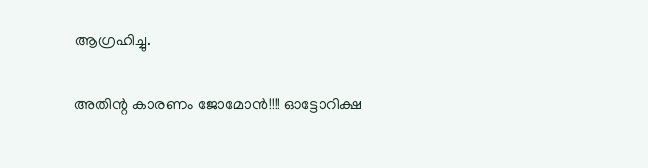ആഗ്രഹിച്ചു.

അതിന്റ കാരണം ജോമോൻ!!!! ഓട്ടോറിക്ഷ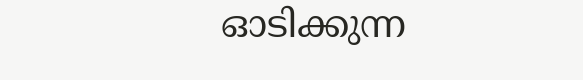ഓടിക്കുന്ന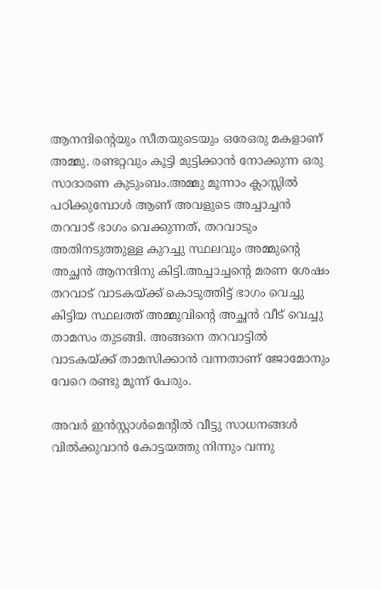ആനന്ദിന്റെയും സീതയുടെയും ഒരേഒരു മകളാണ് അമ്മു. രണ്ടറ്റവും കൂട്ടി മുട്ടിക്കാൻ നോക്കുന്ന ഒരു സാദാരണ കുടുംബം.അമ്മു മൂന്നാം ക്ലാസ്സിൽ പഠിക്കുമ്പോൾ ആണ് അവളുടെ അച്ചാച്ചൻ തറവാട് ഭാഗം വെക്കുന്നത്, തറവാടും അതിനടുത്തുള്ള കുറച്ചു സ്ഥലവും അമ്മുന്റെ അച്ഛൻ ആനന്ദിനു കിട്ടി.അച്ചാച്ചന്റെ മരണ ശേഷം തറവാട് വാടകയ്ക്ക് കൊടുത്തിട്ട് ഭാഗം വെച്ചു കിട്ടിയ സ്ഥലത്ത് അമ്മുവിന്റെ അച്ഛൻ വീട് വെച്ചു താമസം തുടങ്ങി. അങ്ങനെ തറവാട്ടിൽ വാടകയ്ക്ക് താമസിക്കാൻ വന്നതാണ് ജോമോനും വേറെ രണ്ടു മൂന്ന് പേരും.

അവർ ഇൻസ്റ്റാൾമെന്റിൽ വീട്ടു സാധനങ്ങൾ വിൽക്കുവാൻ കോട്ടയത്തു നിന്നും വന്നു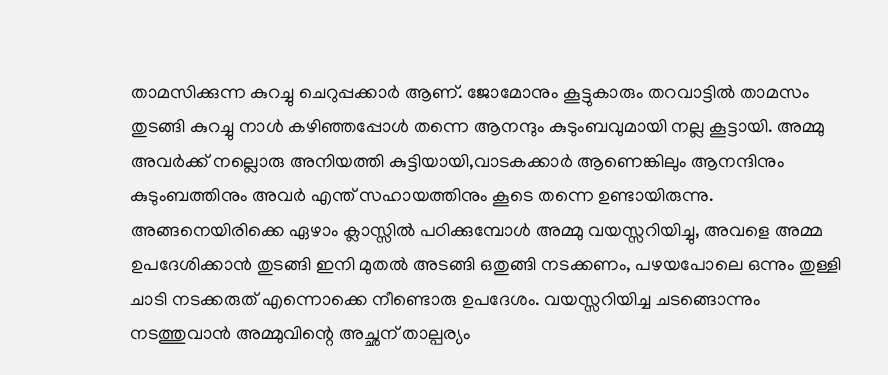താമസിക്കുന്ന കുറച്ചു ചെറുപ്പക്കാർ ആണ്. ജോമോനും കൂട്ടുകാരും തറവാട്ടിൽ താമസം തുടങ്ങി കുറച്ചു നാൾ കഴിഞ്ഞപ്പോൾ തന്നെ ആനന്ദും കുടുംബവുമായി നല്ല കൂട്ടായി. അമ്മു അവർക്ക് നല്ലൊരു അനിയത്തി കുട്ടിയായി,വാടകക്കാർ ആണെങ്കിലും ആനന്ദിനും കുടുംബത്തിനും അവർ എന്ത് സഹായത്തിനും കൂടെ തന്നെ ഉണ്ടായിരുന്നു. അങ്ങനെയിരിക്കെ ഏഴാം ക്ലാസ്സിൽ പഠിക്കുമ്പോൾ അമ്മു വയസ്സറിയിച്ചു, അവളെ അമ്മ ഉപദേശിക്കാൻ തുടങ്ങി ഇനി മുതൽ അടങ്ങി ഒതുങ്ങി നടക്കണം, പഴയപോലെ ഒന്നും തുള്ളി ചാടി നടക്കരുത് എന്നൊക്കെ നീണ്ടൊരു ഉപദേശം. വയസ്സറിയിച്ച ചടങ്ങൊന്നും നടത്തുവാൻ അമ്മുവിന്റെ അച്ഛന് താല്പര്യം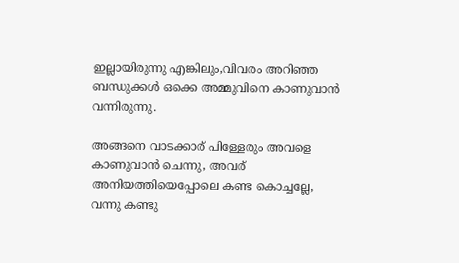ഇല്ലായിരുന്നു എങ്കിലും,വിവരം അറിഞ്ഞ ബന്ധുക്കൾ ഒക്കെ അമ്മുവിനെ കാണുവാൻ വന്നിരുന്നു.

അങ്ങനെ വാടക്കാര് പിള്ളേരും അവളെ കാണുവാൻ ചെന്നു, അവര് അനിയത്തിയെപ്പോലെ കണ്ട കൊച്ചല്ലേ, വന്നു കണ്ടു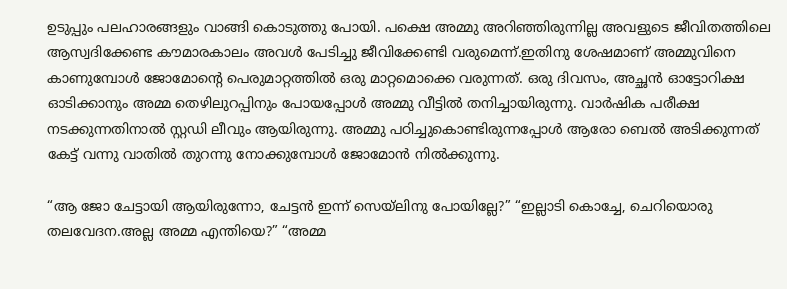ഉടുപ്പും പലഹാരങ്ങളും വാങ്ങി കൊടുത്തു പോയി. പക്ഷെ അമ്മു അറിഞ്ഞിരുന്നില്ല അവളുടെ ജീവിതത്തിലെ ആസ്വദിക്കേണ്ട കൗമാരകാലം അവൾ പേടിച്ചു ജീവിക്കേണ്ടി വരുമെന്ന്.ഇതിനു ശേഷമാണ് അമ്മുവിനെ കാണുമ്പോൾ ജോമോന്റെ പെരുമാറ്റത്തിൽ ഒരു മാറ്റമൊക്കെ വരുന്നത്. ഒരു ദിവസം, അച്ഛൻ ഓട്ടോറിക്ഷ ഓടിക്കാനും അമ്മ തെഴിലുറപ്പിനും പോയപ്പോൾ അമ്മു വീട്ടിൽ തനിച്ചായിരുന്നു. വാർഷിക പരീക്ഷ നടക്കുന്നതിനാൽ സ്റ്റഡി ലീവും ആയിരുന്നു. അമ്മു പഠിച്ചുകൊണ്ടിരുന്നപ്പോൾ ആരോ ബെൽ അടിക്കുന്നത് കേട്ട് വന്നു വാതിൽ തുറന്നു നോക്കുമ്പോൾ ജോമോൻ നിൽക്കുന്നു.

“ആ ജോ ചേട്ടായി ആയിരുന്നോ, ചേട്ടൻ ഇന്ന് സെയ്‌ലിനു പോയില്ലേ?” “ഇല്ലാടി കൊച്ചേ, ചെറിയൊരു തലവേദന.അല്ല അമ്മ എന്തിയെ?” “അമ്മ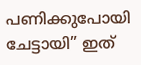പണിക്കുപോയി ചേട്ടായി” ഇത്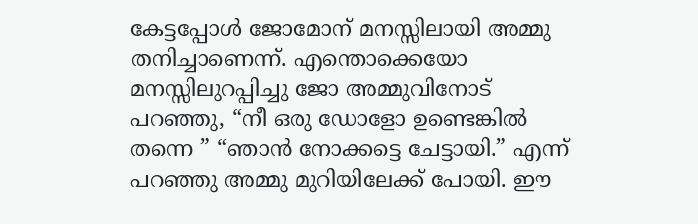കേട്ടപ്പോൾ ജോമോന് മനസ്സിലായി അമ്മു തനിച്ചാണെന്ന്. എന്തൊക്കെയോ മനസ്സിലുറപ്പിച്ചു ജോ അമ്മുവിനോട് പറഞ്ഞു, “നീ ഒരു ഡോളോ ഉണ്ടെങ്കിൽ തന്നെ ” “ഞാൻ നോക്കട്ടെ ചേട്ടായി.” എന്ന് പറഞ്ഞു അമ്മു മുറിയിലേക്ക് പോയി. ഈ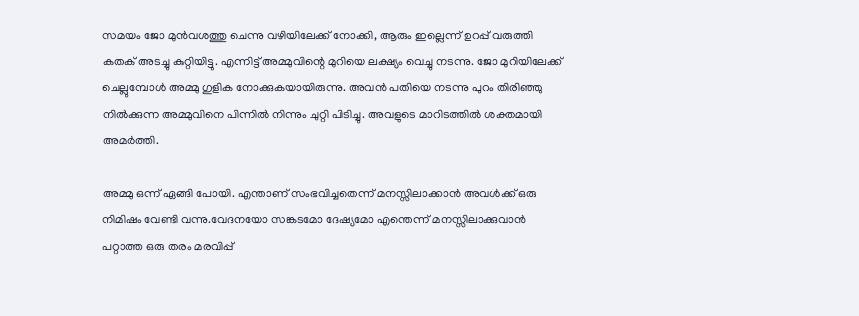സമയം ജോ മുൻവശത്തു ചെന്നു വഴിയിലേക്ക് നോക്കി, ആരും ഇല്ലെന്ന് ഉറപ്പ് വരുത്തി കതക് അടച്ചു കുറ്റിയിട്ടു. എന്നിട്ട് അമ്മുവിന്റെ മുറിയെ ലക്ഷ്യം വെച്ചു നടന്നു. ജോ മുറിയിലേക്ക് ചെല്ലുമ്പോൾ അമ്മു ഗുളിക നോക്കുകയായിരുന്നു. അവൻ പതിയെ നടന്നു പുറം തിരിഞ്ഞു നിൽക്കുന്ന അമ്മുവിനെ പിന്നിൽ നിന്നും ചുറ്റി പിടിച്ചു. അവളുടെ മാറിടത്തിൽ ശക്തമായി അമർത്തി.

അമ്മു ഒന്ന് ഏങ്ങി പോയി. എന്താണ് സംഭവിച്ചതെന്ന് മനസ്സിലാക്കാൻ അവൾക്ക് ഒരു നിമിഷം വേണ്ടി വന്നു.വേദനയോ സങ്കടമോ ദേഷ്യമോ എന്തെന്ന് മനസ്സിലാക്കുവാൻ പറ്റാത്ത ഒരു തരം മരവിപ്പ്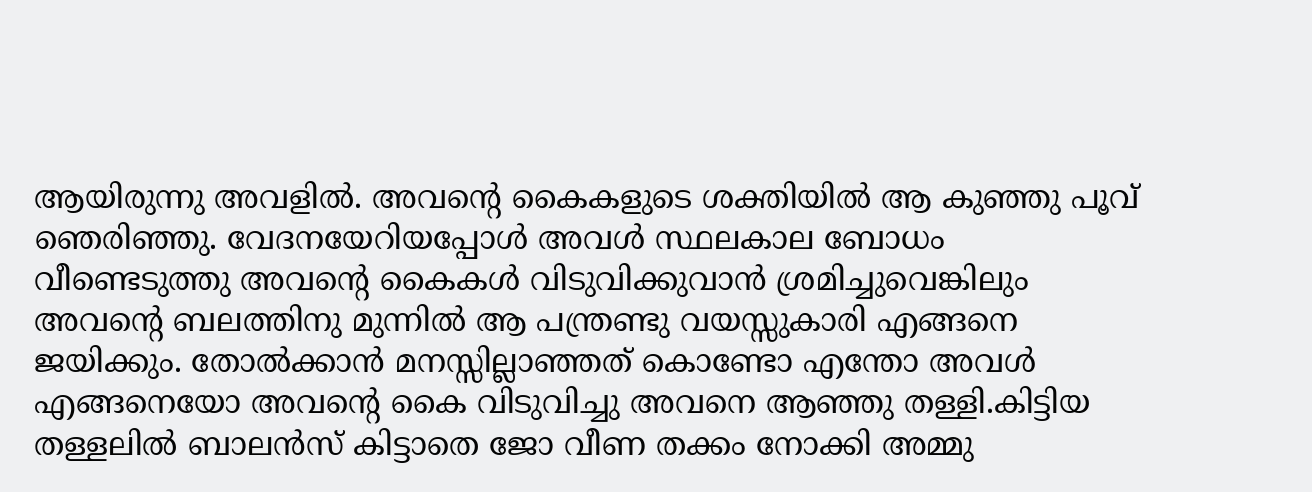ആയിരുന്നു അവളിൽ. അവന്റെ കൈകളുടെ ശക്തിയിൽ ആ കുഞ്ഞു പൂവ് ഞെരിഞ്ഞു. വേദനയേറിയപ്പോൾ അവൾ സ്ഥലകാല ബോധം വീണ്ടെടുത്തു അവന്റെ കൈകൾ വിടുവിക്കുവാൻ ശ്രമിച്ചുവെങ്കിലും അവന്റെ ബലത്തിനു മുന്നിൽ ആ പന്ത്രണ്ടു വയസ്സുകാരി എങ്ങനെ ജയിക്കും. തോൽക്കാൻ മനസ്സില്ലാഞ്ഞത് കൊണ്ടോ എന്തോ അവൾ എങ്ങനെയോ അവന്റെ കൈ വിടുവിച്ചു അവനെ ആഞ്ഞു തള്ളി.കിട്ടിയ തള്ളലിൽ ബാലൻസ് കിട്ടാതെ ജോ വീണ തക്കം നോക്കി അമ്മു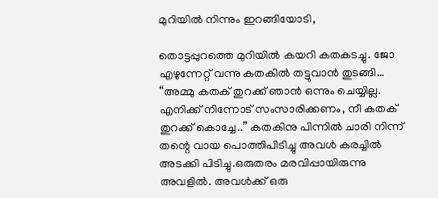മുറിയിൽ നിന്നും ഇറങ്ങിയോടി,

തൊട്ടപ്പുറത്തെ മുറിയിൽ കയറി കതകടച്ചു. ജോ എഴുന്നേറ്റ് വന്നു കതകിൽ തട്ടുവാൻ തുടങ്ങി… “അമ്മു കതക് തുറക്ക് ഞാൻ ഒന്നും ചെയ്യില്ല. എനിക്ക് നിന്നോട് സംസാരിക്കണം, നീ കതക് തുറക്ക് കൊച്ചേ..” കതകിനു പിന്നിൽ ചാരി നിന്ന് തന്റെ വായ പൊത്തിപിടിച്ചു അവൾ കരച്ചിൽ അടക്കി പിടിച്ചു.ഒരുതരം മരവിപ്പായിരുന്നു അവളിൽ. അവൾക്ക് ഒരു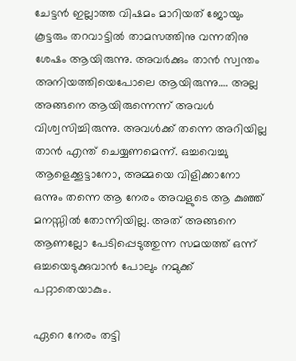ചേട്ടൻ ഇല്ലാത്ത വിഷമം മാറിയത് ജോയും കൂട്ടരും തറവാട്ടിൽ താമസത്തിനു വന്നതിനു ശേഷം ആയിരുന്നു. അവർക്കും താൻ സ്വന്തം അനിയത്തിയെപോലെ ആയിരുന്നു…. അല്ല അങ്ങനെ ആയിരുന്നെന്ന് അവൾ വിശ്വസിച്ചിരുന്നു. അവൾക്ക് തന്നെ അറിയില്ല താൻ എന്ത് ചെയ്യണമെന്ന്. ഒച്ചവെച്ചു ആളെക്കൂട്ടാനോ, അമ്മയെ വിളിക്കാനോ ഒന്നും തന്നെ ആ നേരം അവളുടെ ആ കുഞ്ഞ് മനസ്സിൽ തോന്നിയില്ല. അത് അങ്ങനെ ആണല്ലോ പേടിപ്പെടുത്തുന്ന സമയത്ത് ഒന്ന് ഒച്ചയെടുക്കുവാൻ പോലും നമുക്ക് പറ്റാതെയാകും.

ഏറെ നേരം തട്ടി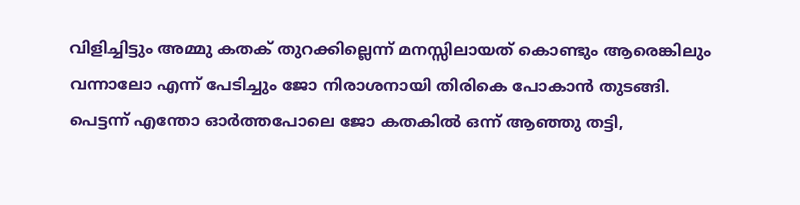വിളിച്ചിട്ടും അമ്മു കതക് തുറക്കില്ലെന്ന് മനസ്സിലായത് കൊണ്ടും ആരെങ്കിലും വന്നാലോ എന്ന് പേടിച്ചും ജോ നിരാശനായി തിരികെ പോകാൻ തുടങ്ങി. പെട്ടന്ന് എന്തോ ഓർത്തപോലെ ജോ കതകിൽ ഒന്ന് ആഞ്ഞു തട്ടി,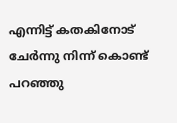എന്നിട്ട് കതകിനോട് ചേർന്നു നിന്ന് കൊണ്ട് പറഞ്ഞു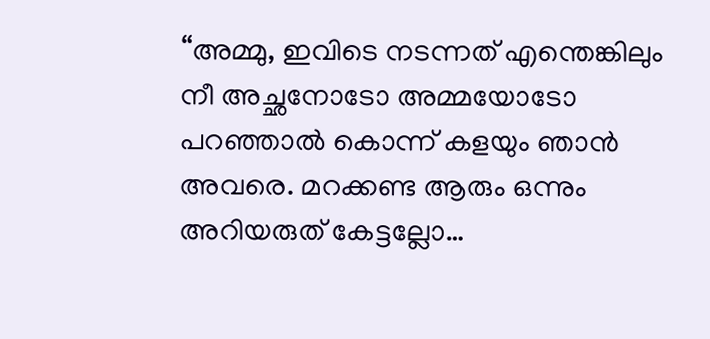“അമ്മു, ഇവിടെ നടന്നത് എന്തെങ്കിലും നീ അച്ഛനോടോ അമ്മയോടോ പറഞ്ഞാൽ കൊന്ന് കളയും ഞാൻ അവരെ. മറക്കണ്ട ആരും ഒന്നും അറിയരുത് കേട്ടല്ലോ…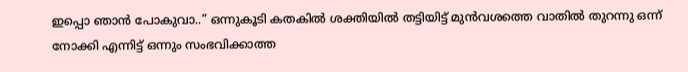ഇപ്പൊ ഞാൻ പോകുവാ..” ഒന്നുകൂടി കതകിൽ ശക്തിയിൽ തട്ടിയിട്ട് മുൻവശത്തെ വാതിൽ തുറന്നു ഒന്ന് നോക്കി എന്നിട്ട് ഒന്നും സംഭവിക്കാത്ത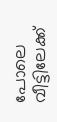പോലെ വീട്ടിലേക്ക്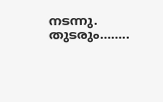നടന്നു. തുടരും……..